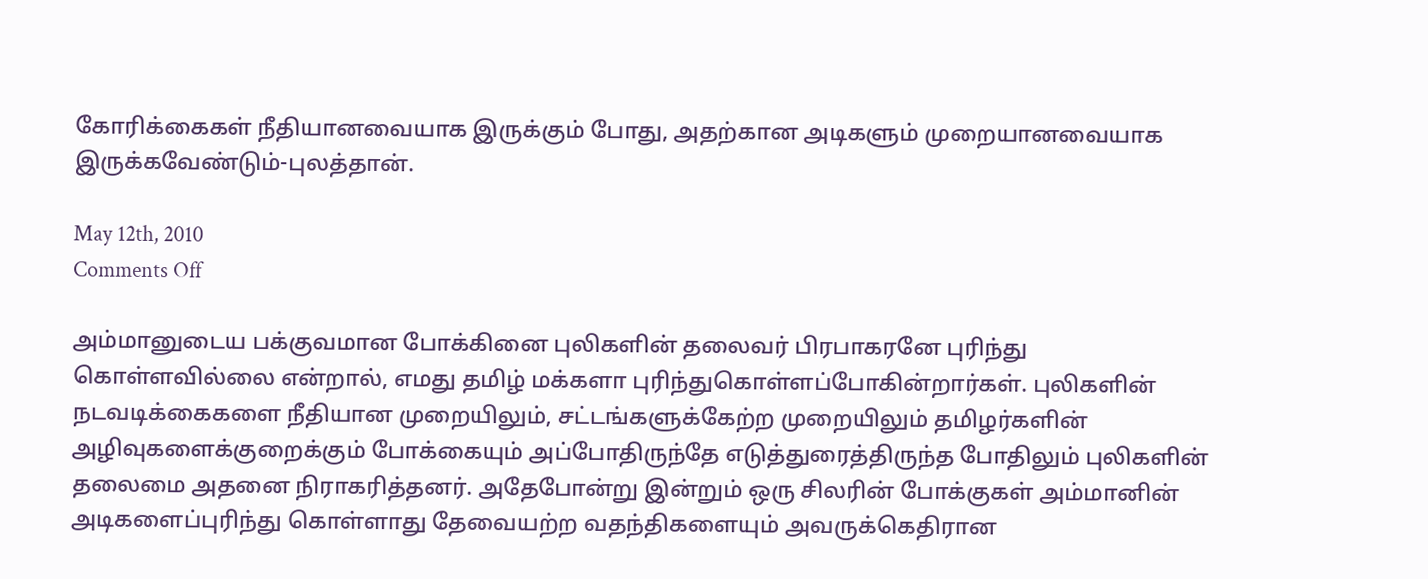கோரிக்கைகள் நீதியானவையாக இருக்கும் போது, அதற்கான அடிகளும் முறையானவையாக இருக்கவேண்டும்-புலத்தான்.

May 12th, 2010
Comments Off

அம்மானுடைய பக்குவமான போக்கினை புலிகளின் தலைவர் பிரபாகரனே புரிந்து கொள்ளவில்லை என்றால், எமது தமிழ் மக்களா புரிந்துகொள்ளப்போகின்றார்கள். புலிகளின் நடவடிக்கைகளை நீதியான முறையிலும், சட்டங்களுக்கேற்ற முறையிலும் தமிழர்களின் அழிவுகளைக்குறைக்கும் போக்கையும் அப்போதிருந்தே எடுத்துரைத்திருந்த போதிலும் புலிகளின் தலைமை அதனை நிராகரித்தனர். அதேபோன்று இன்றும் ஒரு சிலரின் போக்குகள் அம்மானின் அடிகளைப்புரிந்து கொள்ளாது தேவையற்ற வதந்திகளையும் அவருக்கெதிரான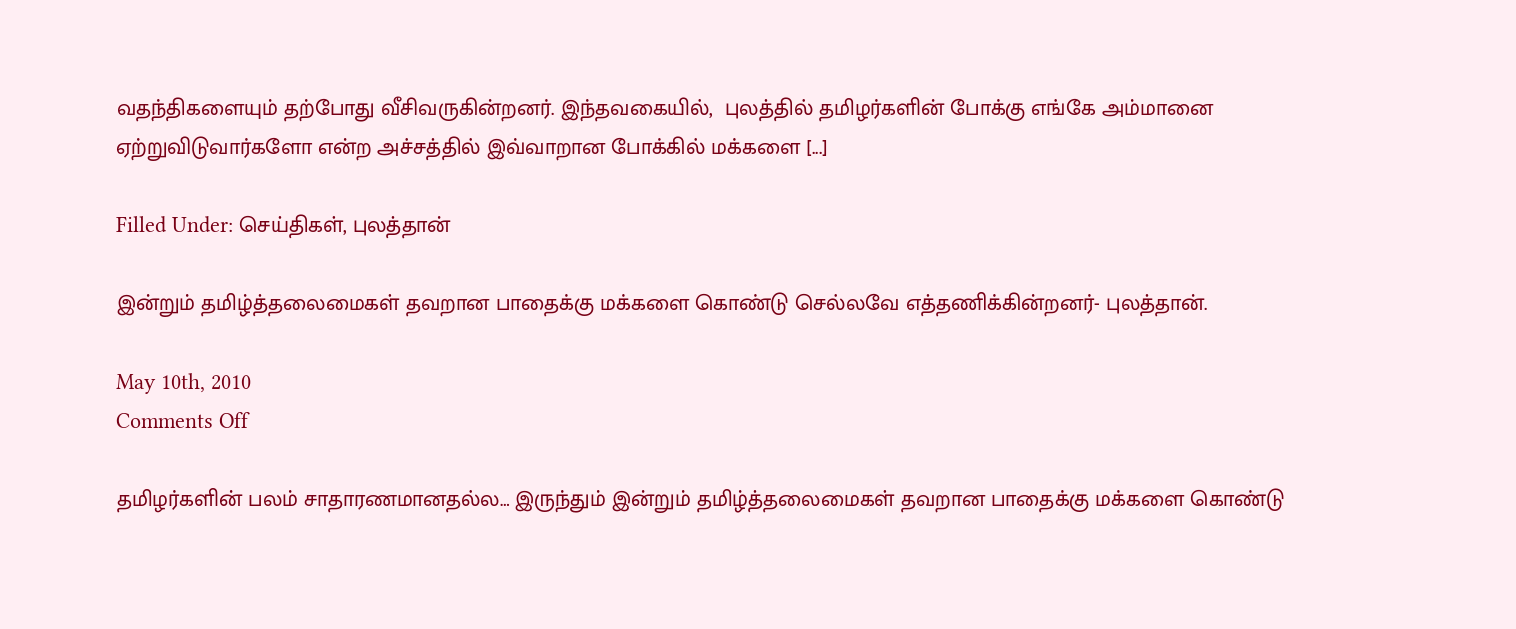வதந்திகளையும் தற்போது வீசிவருகின்றனர். இந்தவகையில்,  புலத்தில் தமிழர்களின் போக்கு எங்கே அம்மானை ஏற்றுவிடுவார்களோ என்ற அச்சத்தில் இவ்வாறான போக்கில் மக்களை [...]

Filled Under: செய்திகள், புலத்தான்

இன்றும் தமிழ்த்தலைமைகள் தவறான பாதைக்கு மக்களை கொண்டு செல்லவே எத்தணிக்கின்றனர்- புலத்தான்.

May 10th, 2010
Comments Off

தமிழர்களின் பலம் சாதாரணமானதல்ல… இருந்தும் இன்றும் தமிழ்த்தலைமைகள் தவறான பாதைக்கு மக்களை கொண்டு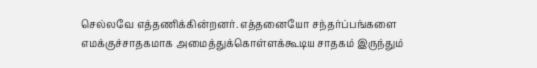செல்லவே எத்தணிக்கின்றனர். எத்தனையோ சந்தர்ப்பங்களை எமக்குச்சாதகமாக அமைத்துக்கொள்ளக்கூடிய சாதகம் இருந்தும்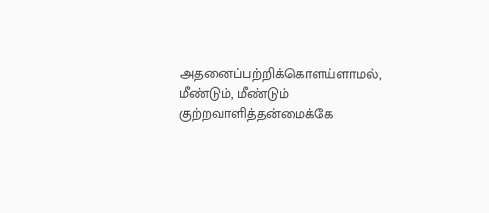அதனைப்பற்றிக்கொளய்ளாமல், மீண்டும், மீண்டும் குற்றவாளித்தன்மைக்கே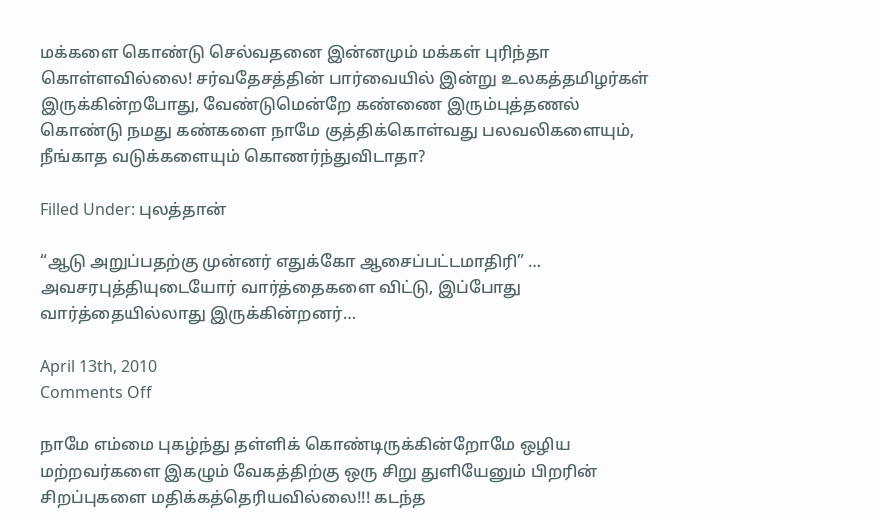மக்களை கொண்டு செல்வதனை இன்னமும் மக்கள் புரிந்தா கொள்ளவில்லை! சர்வதேசத்தின் பார்வையில் இன்று உலகத்தமிழர்கள் இருக்கின்றபோது, வேண்டுமென்றே கண்ணை இரும்புத்தணல் கொண்டு நமது கண்களை நாமே குத்திக்கொள்வது பலவலிகளையும், நீங்காத வடுக்களையும் கொணர்ந்துவிடாதா?

Filled Under: புலத்தான்

“ஆடு அறுப்பதற்கு முன்னர் எதுக்கோ ஆசைப்பட்டமாதிரி” … அவசரபுத்தியுடையோர் வார்த்தைகளை விட்டு, இப்போது வார்த்தையில்லாது இருக்கின்றனர்…

April 13th, 2010
Comments Off

நாமே எம்மை புகழ்ந்து தள்ளிக் கொண்டிருக்கின்றோமே ஒழிய மற்றவர்களை இகழும் வேகத்திற்கு ஒரு சிறு துளியேனும் பிறரின் சிறப்புகளை மதிக்கத்தெரியவில்லை!!! கடந்த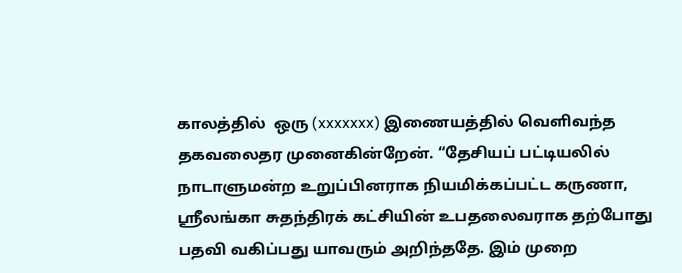காலத்தில்  ஒரு (xxxxxxx) இணையத்தில் வெளிவந்த தகவலைதர முனைகின்றேன். “தேசியப் பட்டியலில் நாடாளுமன்ற உறுப்பினராக நியமிக்கப்பட்ட கருணா, ஸ்ரீலங்கா சுதந்திரக் கட்சியின் உபதலைவராக தற்போது பதவி வகிப்பது யாவரும் அறிந்ததே. இம் முறை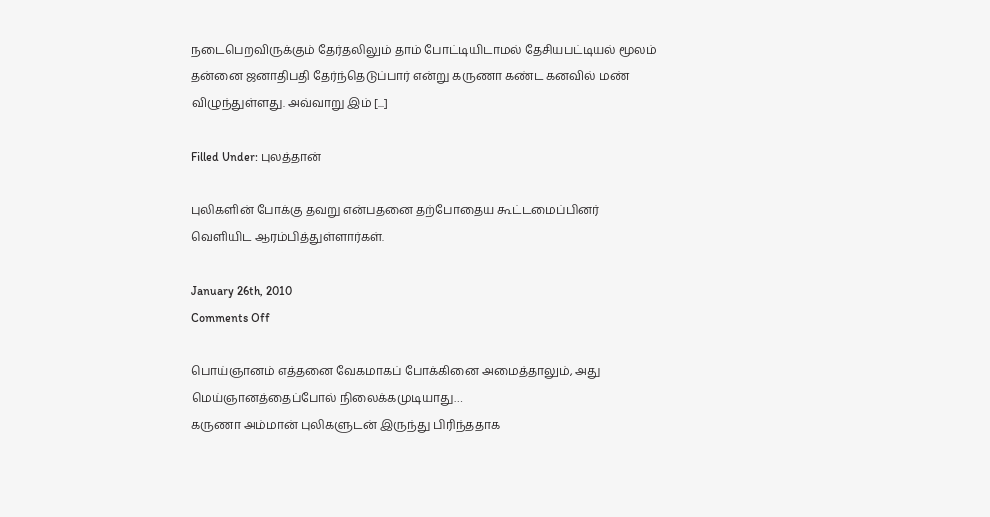நடைபெறவிருக்கும் தேர்தலிலும் தாம் போட்டியிடாமல் தேசியபட்டியல் மூலம் தன்னை ஜனாதிபதி தேர்ந்தெடுப்பார் என்று கருணா கண்ட கனவில் மண் விழுந்துள்ளது. அவ்வாறு இம் [...]

Filled Under: புலத்தான்

புலிகளின் போக்கு தவறு என்பதனை தற்போதைய கூட்டமைப்பினர் வெளியிட ஆரம்பித்துள்ளார்கள்.

January 26th, 2010
Comments Off

பொய்ஞானம் எத்தனை வேகமாகப் போக்கினை அமைத்தாலும், அது மெய்ஞானத்தைப்போல் நிலைக்கமுடியாது…
கருணா அம்மான் புலிகளுடன் இருந்து பிரிந்ததாக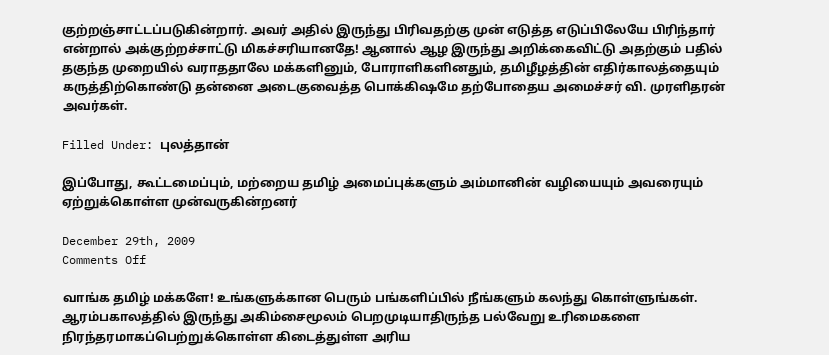குற்றஞ்சாட்டப்படுகின்றார். அவர் அதில் இருந்து பிரிவதற்கு முன் எடுத்த எடுப்பிலேயே பிரிந்தார் என்றால் அக்குற்றச்சாட்டு மிகச்சரியானதே! ஆனால் ஆழ இருந்து அறிக்கைவிட்டு அதற்கும் பதில் தகுந்த முறையில் வராததாலே மக்களினும், போராளிகளினதும், தமிழீழத்தின் எதிர்காலத்தையும் கருத்திற்கொண்டு தன்னை அடைகுவைத்த பொக்கிஷமே தற்போதைய அமைச்சர் வி. முரளிதரன் அவர்கள்.

Filled Under: புலத்தான்

இப்போது, கூட்டமைப்பும், மற்றைய தமிழ் அமைப்புக்களும் அம்மானின் வழியையும் அவரையும் ஏற்றுக்கொள்ள முன்வருகின்றனர்

December 29th, 2009
Comments Off

வாங்க தமிழ் மக்களே! உங்களுக்கான பெரும் பங்களிப்பில் நீங்களும் கலந்து கொள்ளுங்கள். ஆரம்பகாலத்தில் இருந்து அகிம்சைமூலம் பெறமுடியாதிருந்த பல்வேறு உரிமைகளை நிரந்தரமாகப்பெற்றுக்கொள்ள கிடைத்துள்ள அரிய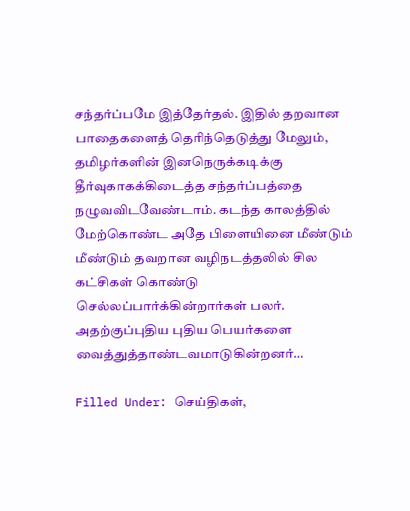சந்தர்ப்பமே இத்தேர்தல். இதில் தறவான பாதைகளைத் தெரிந்தெடுத்து மேலும், தமிழர்களின் இனநெருக்கடிக்கு தீர்வுகாகக்கிடைத்த சந்தர்ப்பத்தை நழுவவிடவேண்டாம். கடந்த காலத்தில் மேற்கொண்ட அதே பிளையினை மீண்டும் மீண்டும் தவறான வழிநடத்தலில் சில கட்சிகள் கொண்டு செல்லப்பார்க்கின்றார்கள் பலர். அதற்குப்புதிய புதிய பெயர்களை வைத்துத்தாண்டவமாடுகின்றனர்…

Filled Under: செய்திகள்,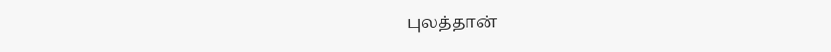புலத்தான்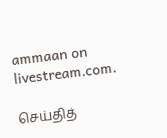ammaan on livestream.com.

செய்தித்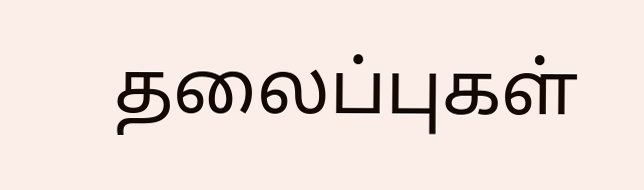தலைப்புகள்